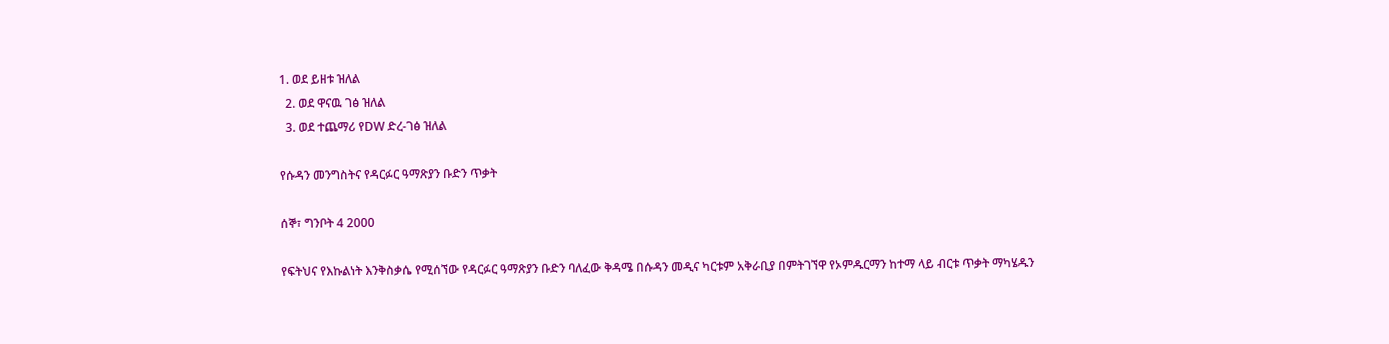1. ወደ ይዘቱ ዝለል
  2. ወደ ዋናዉ ገፅ ዝለል
  3. ወደ ተጨማሪ የDW ድረ-ገፅ ዝለል

የሱዳን መንግስትና የዳርፉር ዓማጽያን ቡድን ጥቃት

ሰኞ፣ ግንቦት 4 2000

የፍትህና የእኩልነት እንቅስቃሴ የሚሰኘው የዳርፉር ዓማጽያን ቡድን ባለፈው ቅዳሜ በሱዳን መዲና ካርቱም አቅራቢያ በምትገኘዋ የኦምዱርማን ከተማ ላይ ብርቱ ጥቃት ማካሄዱን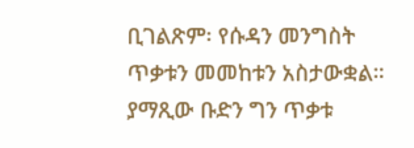ቢገልጽም፡ የሱዳን መንግስት ጥቃቱን መመከቱን አስታውቋል። ያማጺው ቡድን ግን ጥቃቱ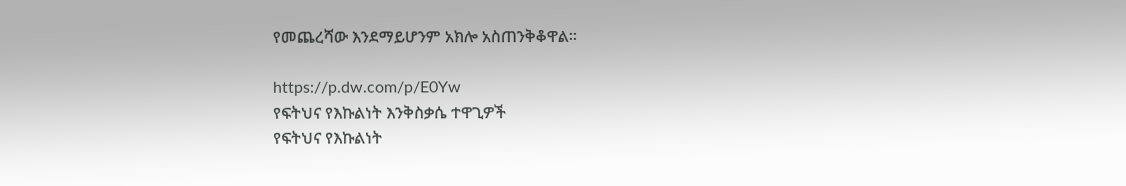የመጨረሻው እንደማይሆንም አክሎ አስጠንቅቆዋል።

https://p.dw.com/p/E0Yw
የፍትህና የእኩልነት እንቅስቃሴ ተዋጊዎች
የፍትህና የእኩልነት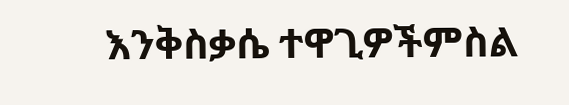እንቅስቃሴ ተዋጊዎችምስል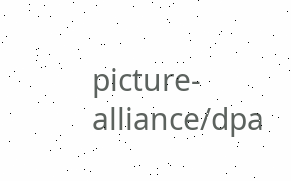picture-alliance/dpa